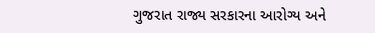ગુજરાત રાજ્ય સરકારના આરોગ્ય અને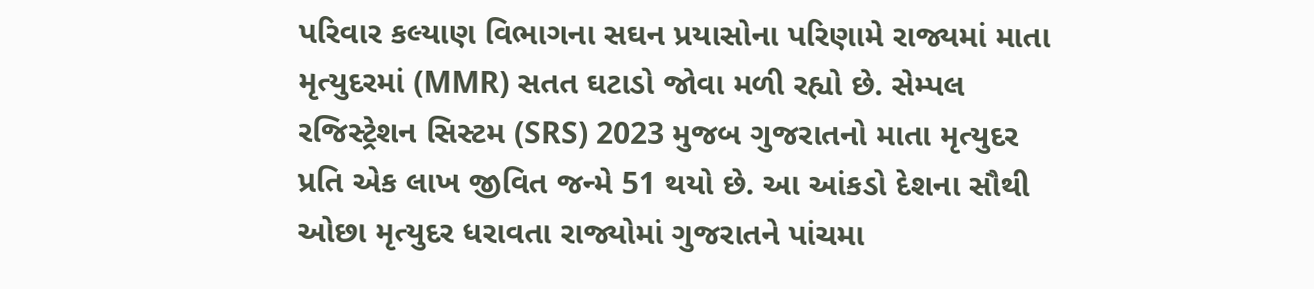પરિવાર કલ્યાણ વિભાગના સઘન પ્રયાસોના પરિણામે રાજ્યમાં માતા મૃત્યુદરમાં (MMR) સતત ઘટાડો જોવા મળી રહ્યો છે. સેમ્પલ રજિસ્ટ્રેશન સિસ્ટમ (SRS) 2023 મુજબ ગુજરાતનો માતા મૃત્યુદર પ્રતિ એક લાખ જીવિત જન્મે 51 થયો છે. આ આંકડો દેશના સૌથી ઓછા મૃત્યુદર ધરાવતા રાજ્યોમાં ગુજરાતને પાંચમા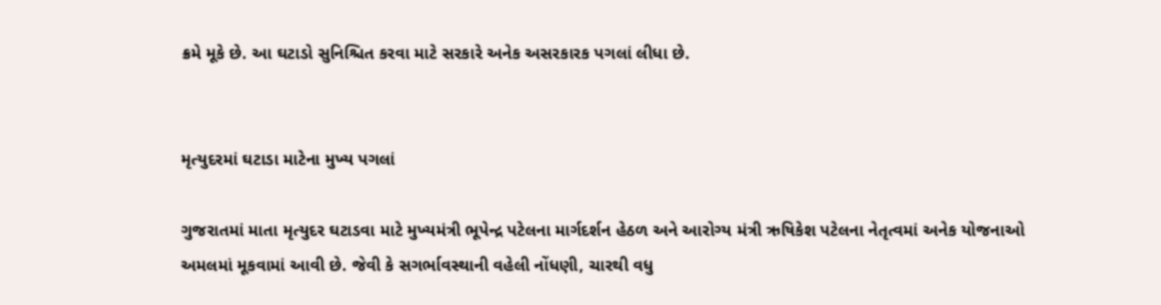ક્રમે મૂકે છે. આ ઘટાડો સુનિશ્ચિત કરવા માટે સરકારે અનેક અસરકારક પગલાં લીધા છે.


મૃત્યુદરમાં ઘટાડા માટેના મુખ્ય પગલાં

ગુજરાતમાં માતા મૃત્યુદર ઘટાડવા માટે મુખ્યમંત્રી ભૂપેન્દ્ર પટેલના માર્ગદર્શન હેઠળ અને આરોગ્ય મંત્રી ઋષિકેશ પટેલના નેતૃત્વમાં અનેક યોજનાઓ અમલમાં મૂકવામાં આવી છે. જેવી કે સગર્ભાવસ્થાની વહેલી નોંધણી, ચારથી વધુ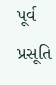પૂર્વ પ્રસૂતિ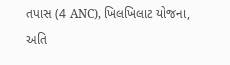તપાસ (4 ANC), ખિલખિલાટ યોજના, અતિ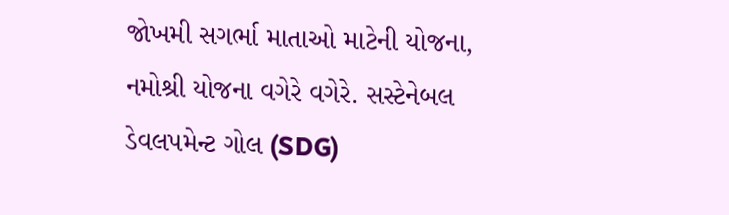જોખમી સગર્ભા માતાઓ માટેની યોજના, નમોશ્રી યોજના વગેરે વગેરે. સસ્ટેનેબલ ડેવલપમેન્ટ ગોલ (SDG)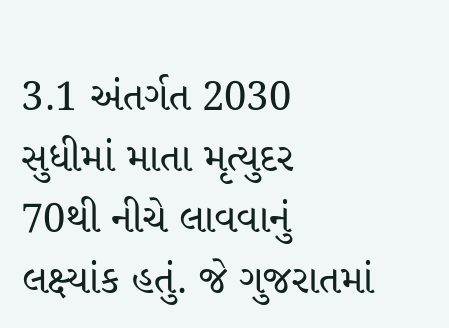3.1 અંતર્ગત 2030 સુધીમાં માતા મૃત્યુદર 70થી નીચે લાવવાનું લક્ષ્યાંક હતું. જે ગુજરાતમાં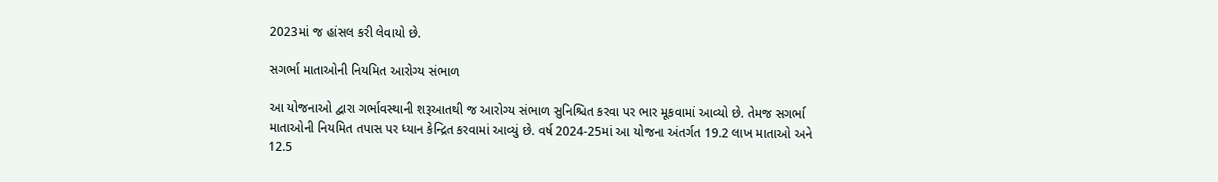2023માં જ હાંસલ કરી લેવાયો છે.

સગર્ભા માતાઓની નિયમિત આરોગ્ય સંભાળ

આ યોજનાઓ દ્વારા ગર્ભાવસ્થાની શરૂઆતથી જ આરોગ્ય સંભાળ સુનિશ્ચિત કરવા પર ભાર મૂકવામાં આવ્યો છે. તેમજ સગર્ભા માતાઓની નિયમિત તપાસ પર ધ્યાન કેન્દ્રિત કરવામાં આવ્યું છે. વર્ષ 2024-25માં આ યોજના અંતર્ગત 19.2 લાખ માતાઓ અને 12.5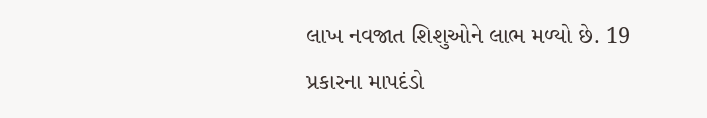લાખ નવજાત શિશુઓને લાભ મળ્યો છે. 19 પ્રકારના માપદંડો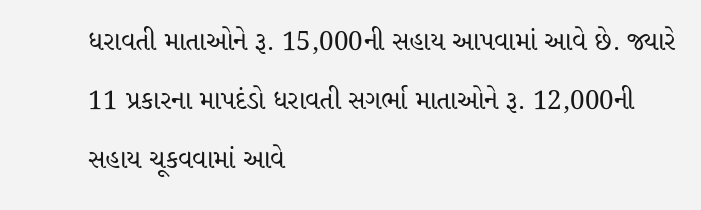ધરાવતી માતાઓને રૂ. 15,000ની સહાય આપવામાં આવે છે. જ્યારે 11 પ્રકારના માપદંડો ધરાવતી સગર્ભા માતાઓને રૂ. 12,000ની સહાય ચૂકવવામાં આવે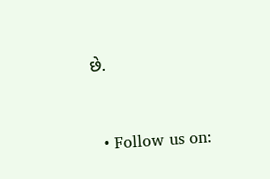છે.


  • Follow us on: